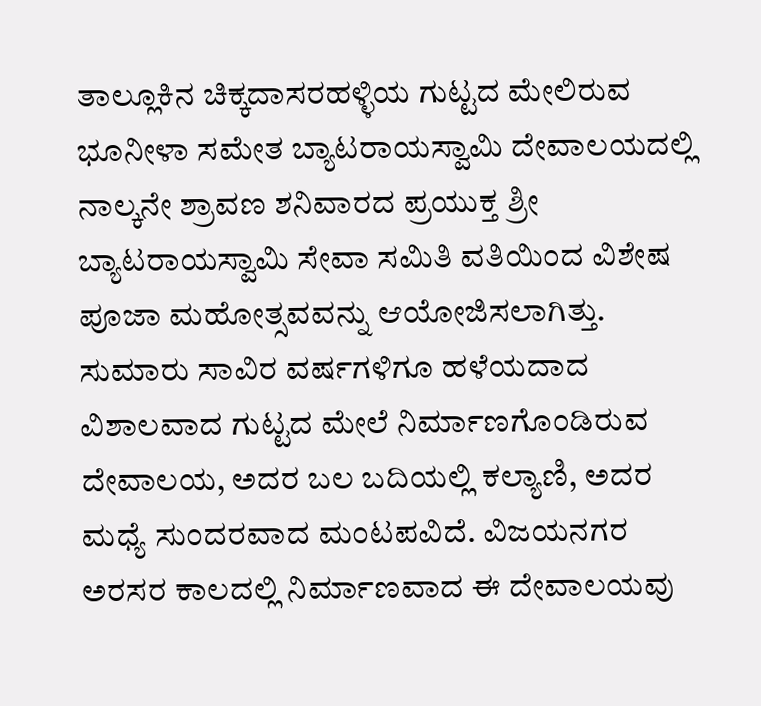ತಾಲ್ಲೂಕಿನ ಚಿಕ್ಕದಾಸರಹಳ್ಳಿಯ ಗುಟ್ಟದ ಮೇಲಿರುವ ಭೂನೀಳಾ ಸಮೇತ ಬ್ಯಾಟರಾಯಸ್ವಾಮಿ ದೇವಾಲಯದಲ್ಲಿ ನಾಲ್ಕನೇ ಶ್ರಾವಣ ಶನಿವಾರದ ಪ್ರಯುಕ್ತ ಶ್ರೀ ಬ್ಯಾಟರಾಯಸ್ವಾಮಿ ಸೇವಾ ಸಮಿತಿ ವತಿಯಿಂದ ವಿಶೇಷ ಪೂಜಾ ಮಹೋತ್ಸವವನ್ನು ಆಯೋಜಿಸಲಾಗಿತ್ತು.
ಸುಮಾರು ಸಾವಿರ ವರ್ಷಗಳಿಗೂ ಹಳೆಯದಾದ ವಿಶಾಲವಾದ ಗುಟ್ಟದ ಮೇಲೆ ನಿರ್ಮಾಣಗೊಂಡಿರುವ ದೇವಾಲಯ, ಅದರ ಬಲ ಬದಿಯಲ್ಲಿ ಕಲ್ಯಾಣಿ, ಅದರ ಮಧ್ಯೆ ಸುಂದರವಾದ ಮಂಟಪವಿದೆ. ವಿಜಯನಗರ ಅರಸರ ಕಾಲದಲ್ಲಿ ನಿರ್ಮಾಣವಾದ ಈ ದೇವಾಲಯವು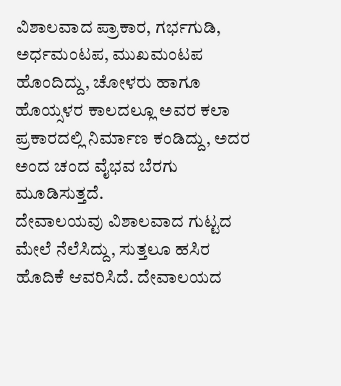ವಿಶಾಲವಾದ ಪ್ರಾಕಾರ, ಗರ್ಭಗುಡಿ, ಅರ್ಧಮಂಟಪ, ಮುಖಮಂಟಪ ಹೊಂದಿದ್ದು, ಚೋಳರು ಹಾಗೂ ಹೊಯ್ಸಳರ ಕಾಲದಲ್ಲೂ ಅವರ ಕಲಾ ಪ್ರಕಾರದಲ್ಲಿ ನಿರ್ಮಾಣ ಕಂಡಿದ್ದು, ಅದರ ಅಂದ ಚಂದ ವೈಭವ ಬೆರಗು ಮೂಡಿಸುತ್ತದೆ.
ದೇವಾಲಯವು ವಿಶಾಲವಾದ ಗುಟ್ಟದ ಮೇಲೆ ನೆಲೆಸಿದ್ದು, ಸುತ್ತಲೂ ಹಸಿರ ಹೊದಿಕೆ ಆವರಿಸಿದೆ. ದೇವಾಲಯದ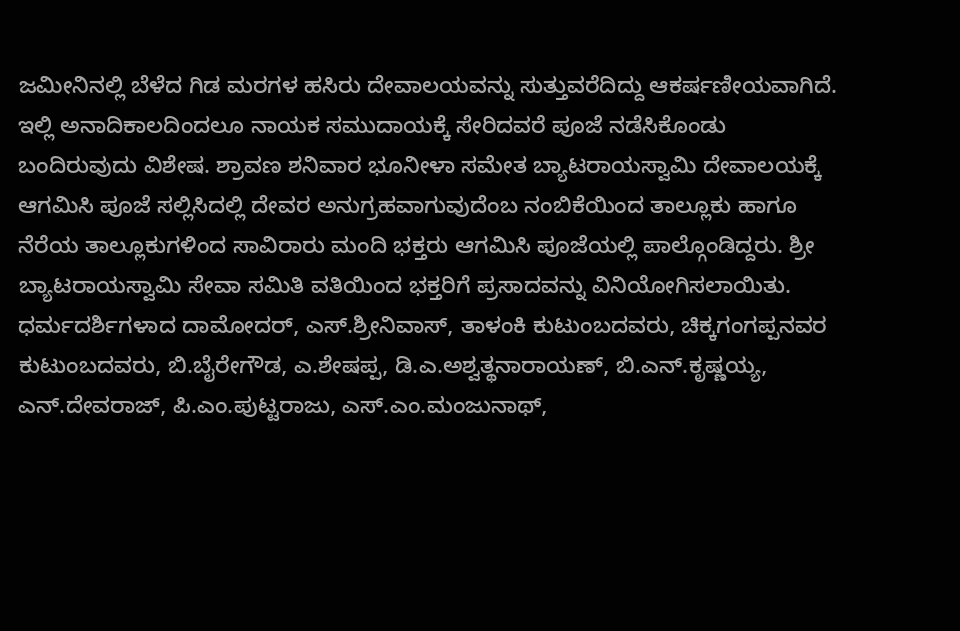ಜಮೀನಿನಲ್ಲಿ ಬೆಳೆದ ಗಿಡ ಮರಗಳ ಹಸಿರು ದೇವಾಲಯವನ್ನು ಸುತ್ತುವರೆದಿದ್ದು ಆಕರ್ಷಣೀಯವಾಗಿದೆ.
ಇಲ್ಲಿ ಅನಾದಿಕಾಲದಿಂದಲೂ ನಾಯಕ ಸಮುದಾಯಕ್ಕೆ ಸೇರಿದವರೆ ಪೂಜೆ ನಡೆಸಿಕೊಂಡು ಬಂದಿರುವುದು ವಿಶೇಷ. ಶ್ರಾವಣ ಶನಿವಾರ ಭೂನೀಳಾ ಸಮೇತ ಬ್ಯಾಟರಾಯಸ್ವಾಮಿ ದೇವಾಲಯಕ್ಕೆ ಆಗಮಿಸಿ ಪೂಜೆ ಸಲ್ಲಿಸಿದಲ್ಲಿ ದೇವರ ಅನುಗ್ರಹವಾಗುವುದೆಂಬ ನಂಬಿಕೆಯಿಂದ ತಾಲ್ಲೂಕು ಹಾಗೂ ನೆರೆಯ ತಾಲ್ಲೂಕುಗಳಿಂದ ಸಾವಿರಾರು ಮಂದಿ ಭಕ್ತರು ಆಗಮಿಸಿ ಪೂಜೆಯಲ್ಲಿ ಪಾಲ್ಗೊಂಡಿದ್ದರು. ಶ್ರೀ ಬ್ಯಾಟರಾಯಸ್ವಾಮಿ ಸೇವಾ ಸಮಿತಿ ವತಿಯಿಂದ ಭಕ್ತರಿಗೆ ಪ್ರಸಾದವನ್ನು ವಿನಿಯೋಗಿಸಲಾಯಿತು.
ಧರ್ಮದರ್ಶಿಗಳಾದ ದಾಮೋದರ್, ಎಸ್.ಶ್ರೀನಿವಾಸ್, ತಾಳಂಕಿ ಕುಟುಂಬದವರು, ಚಿಕ್ಕಗಂಗಪ್ಪನವರ ಕುಟುಂಬದವರು, ಬಿ.ಬೈರೇಗೌಡ, ಎ.ಶೇಷಪ್ಪ, ಡಿ.ಎ.ಅಶ್ವತ್ಥನಾರಾಯಣ್, ಬಿ.ಎನ್.ಕೃಷ್ಣಯ್ಯ, ಎನ್.ದೇವರಾಜ್, ಪಿ.ಎಂ.ಪುಟ್ಟರಾಜು, ಎಸ್.ಎಂ.ಮಂಜುನಾಥ್,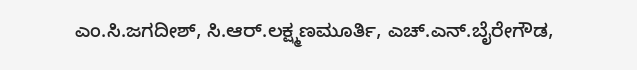ಎಂ.ಸಿ.ಜಗದೀಶ್, ಸಿ.ಆರ್.ಲಕ್ಷ್ಮಣಮೂರ್ತಿ, ಎಚ್.ಎನ್.ಬೈರೇಗೌಡ,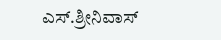ಎಸ್.ಶ್ರೀನಿವಾಸ್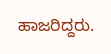ಹಾಜರಿದ್ದರು.